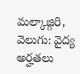మల్కాజ్గిరి, వెలుగు: వైద్య అర్హతలు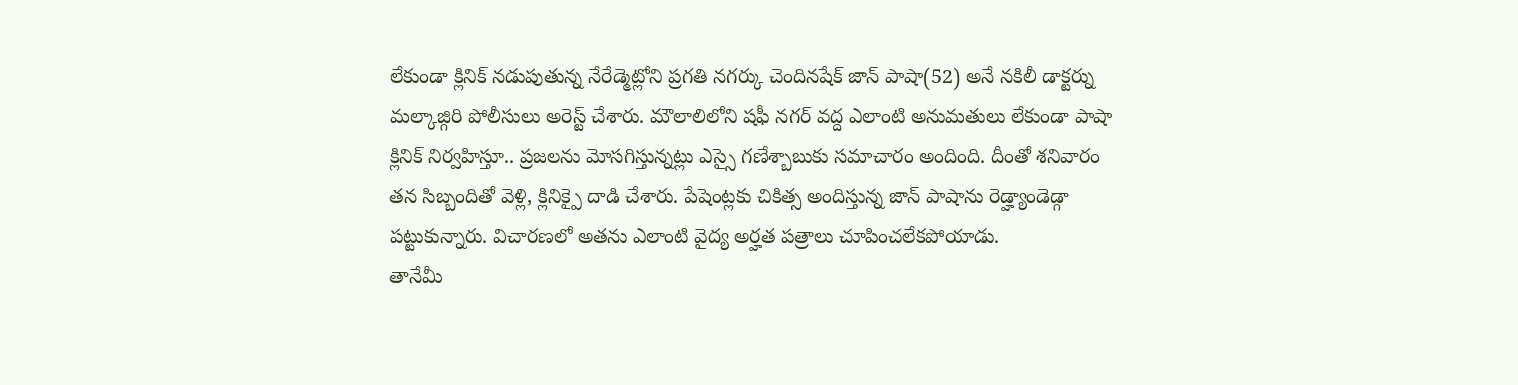లేకుండా క్లినిక్ నడుపుతున్న నేరేడ్మెట్లోని ప్రగతి నగర్కు చెందినషేక్ జాన్ పాషా(52) అనే నకిలీ డాక్టర్ను మల్కాజ్గిరి పోలీసులు అరెస్ట్ చేశారు. మౌలాలిలోని షఫీ నగర్ వద్ద ఎలాంటి అనుమతులు లేకుండా పాషా క్లినిక్ నిర్వహిస్తూ.. ప్రజలను మోసగిస్తున్నట్లు ఎస్సై గణేశ్బాబుకు సమాచారం అందింది. దీంతో శనివారం తన సిబ్బందితో వెళ్లి, క్లినిక్పై దాడి చేశారు. పేషెంట్లకు చికిత్స అందిస్తున్న జాన్ పాషాను రెడ్హ్యాండెడ్గా పట్టుకున్నారు. విచారణలో అతను ఎలాంటి వైద్య అర్హత పత్రాలు చూపించలేకపోయాడు.
తానేమీ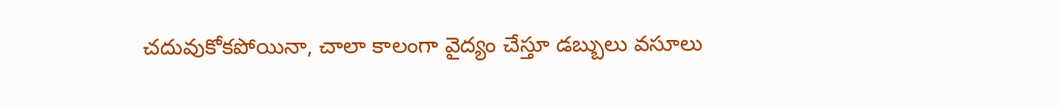చదువుకోకపోయినా, చాలా కాలంగా వైద్యం చేస్తూ డబ్బులు వసూలు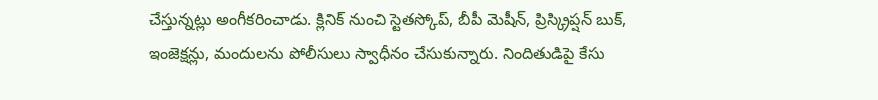చేస్తున్నట్లు అంగీకరించాడు. క్లినిక్ నుంచి స్టెతస్కోప్, బీపీ మెషీన్, ప్రిస్క్రిప్షన్ బుక్, ఇంజెక్షన్లు, మందులను పోలీసులు స్వాధీనం చేసుకున్నారు. నిందితుడిపై కేసు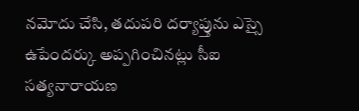నమోదు చేసి, తదుపరి దర్యాప్తును ఎస్సై ఉపేందర్కు అప్పగించినట్లు సీఐ సత్యనారాయణ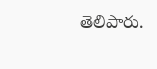తెలిపారు.